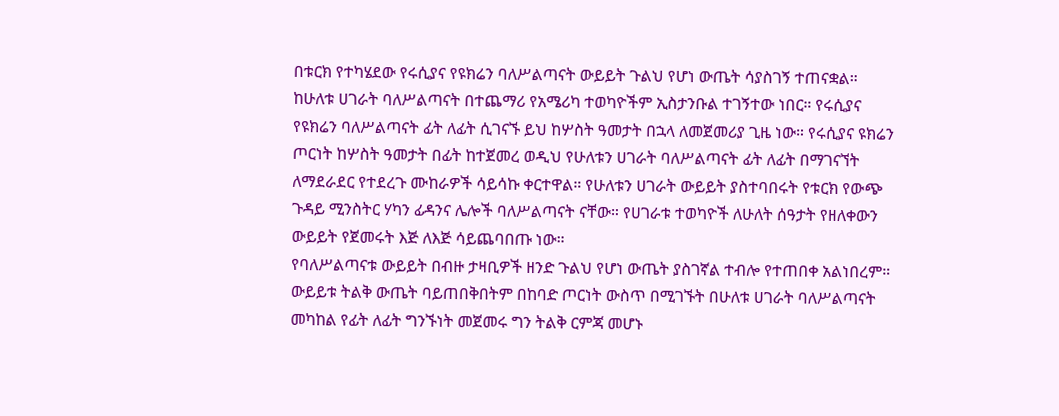በቱርክ የተካሄደው የሩሲያና የዩክሬን ባለሥልጣናት ውይይት ጉልህ የሆነ ውጤት ሳያስገኝ ተጠናቋል። ከሁለቱ ሀገራት ባለሥልጣናት በተጨማሪ የአሜሪካ ተወካዮችም ኢስታንቡል ተገኝተው ነበር። የሩሲያና የዩክሬን ባለሥልጣናት ፊት ለፊት ሲገናኙ ይህ ከሦስት ዓመታት በኋላ ለመጀመሪያ ጊዜ ነው። የሩሲያና ዩክሬን ጦርነት ከሦስት ዓመታት በፊት ከተጀመረ ወዲህ የሁለቱን ሀገራት ባለሥልጣናት ፊት ለፊት በማገናኘት ለማደራደር የተደረጉ ሙከራዎች ሳይሳኩ ቀርተዋል። የሁለቱን ሀገራት ውይይት ያስተባበሩት የቱርክ የውጭ ጉዳይ ሚንስትር ሃካን ፊዳንና ሌሎች ባለሥልጣናት ናቸው። የሀገራቱ ተወካዮች ለሁለት ሰዓታት የዘለቀውን ውይይት የጀመሩት እጅ ለእጅ ሳይጨባበጡ ነው።
የባለሥልጣናቱ ውይይት በብዙ ታዛቢዎች ዘንድ ጉልህ የሆነ ውጤት ያስገኛል ተብሎ የተጠበቀ አልነበረም። ውይይቱ ትልቅ ውጤት ባይጠበቅበትም በከባድ ጦርነት ውስጥ በሚገኙት በሁለቱ ሀገራት ባለሥልጣናት መካከል የፊት ለፊት ግንኙነት መጀመሩ ግን ትልቅ ርምጃ መሆኑ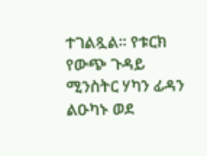ተገልጿል። የቱርክ የውጭ ጉዳይ ሚንስትር ሃካን ፊዳን ልዑካኑ ወደ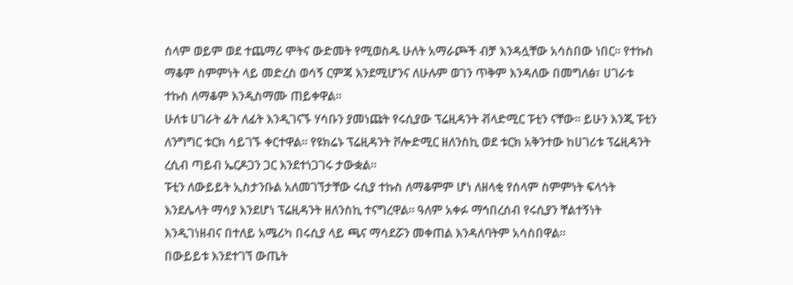ሰላም ወይም ወደ ተጨማሪ ሞትና ውድመት የሚወስዱ ሁለት አማራጮች ብቻ እንዳሏቸው አሳስበው ነበር። የተኩስ ማቆም ስምምነት ላይ መድረስ ወሳኝ ርምጃ እንደሚሆንና ለሁሉም ወገን ጥቅም እንዳለው በመግለፅ፣ ሀገራቱ ተኩስ ለማቆም እንዲስማሙ ጠይቀዋል።
ሁለቱ ሀገራት ፊት ለፊት እንዲገናኙ ሃሳቡን ያመነጩት የሩሲያው ፕሬዚዳንት ቭላድሚር ፑቲን ናቸው። ይሁን እንጂ ፑቲን ለንግግር ቱርክ ሳይገኙ ቀርተዋል። የዩክሬኑ ፕሬዚዳንት ቮሎድሚር ዘለንስኪ ወደ ቱርክ አቅንተው ከሀገሪቱ ፕሬዚዳንት ረሲብ ጣይብ ኤርዶጋን ጋር እንደተነጋገሩ ታውቋል።
ፑቲን ለውይይት ኢስታንቡል አለመገኘታቸው ሩሲያ ተኩስ ለማቆምም ሆነ ለዘላቂ የሰላም ስምምነት ፍላጎት እንደሌላት ማሳያ እንደሆነ ፕሬዚዳንት ዘለንስኪ ተናግረዋል። ዓለም አቀፉ ማኅበረሰብ የሩሲያን ቸልተኝነት እንዲገነዘብና በተለይ አሜሪካ በሩሲያ ላይ ጫና ማሳደሯን መቀጠል እንዳለባትም አሳስበዋል።
በውይይቱ እንደተገኘ ውጤት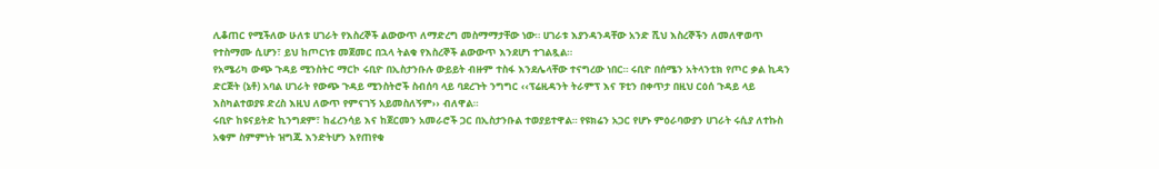ሊቆጠር የሚችለው ሁለቱ ሀገራት የእስረኞች ልውውጥ ለማድረግ መስማማታቸው ነው። ሀገራቱ እያንዳንዳቸው አንድ ሺህ እስረኞችን ለመለዋወጥ የተስማሙ ሲሆን፣ ይህ ከጦርነቱ መጀመር በኋላ ትልቁ የእስረኞች ልውውጥ እንደሆነ ተገልጿል።
የአሜሪካ ውጭ ጉዳይ ሚንስትር ማርኮ ሩቢዮ በኢስታንቡሉ ውይይት ብዙም ተስፋ እንደሌላቸው ተናግረው ነበር። ሩቢዮ በሰሜን አትላንቲክ የጦር ቃል ኪዳን ድርጅት (ኔቶ) አባል ሀገራት የውጭ ጉዳይ ሚንስትሮች ስብሰባ ላይ ባደረጉት ንግግር ‹‹ፕሬዚዳንት ትራምፕ እና ፑቲን በቀጥታ በዚህ ርዕሰ ጉዳይ ላይ እስካልተወያዩ ድረስ እዚህ ለውጥ የምናገኝ አይመስለኝም›› ብለዋል።
ሩቢዮ ከዩናይትድ ኪንግደም፣ ከፈረንሳይ እና ከጀርመን አመራሮች ጋር በኢስታንቡል ተወያይተዋል። የዩክሬን አጋር የሆኑ ምዕራባውያን ሀገራት ሩሲያ ለተኩስ አቁም ስምምነት ዝግጁ እንድትሆን እየጠየቁ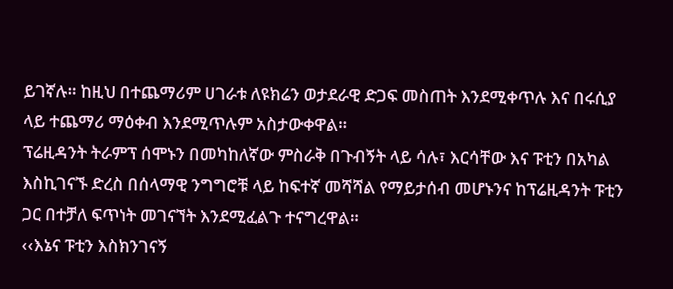ይገኛሉ። ከዚህ በተጨማሪም ሀገራቱ ለዩክሬን ወታደራዊ ድጋፍ መስጠት እንደሚቀጥሉ እና በሩሲያ ላይ ተጨማሪ ማዕቀብ እንደሚጥሉም አስታውቀዋል።
ፕሬዚዳንት ትራምፕ ሰሞኑን በመካከለኛው ምስራቅ በጉብኝት ላይ ሳሉ፣ እርሳቸው እና ፑቲን በአካል እስኪገናኙ ድረስ በሰላማዊ ንግግሮቹ ላይ ከፍተኛ መሻሻል የማይታሰብ መሆኑንና ከፕሬዚዳንት ፑቲን ጋር በተቻለ ፍጥነት መገናኘት እንደሚፈልጉ ተናግረዋል።
‹‹እኔና ፑቲን እስክንገናኝ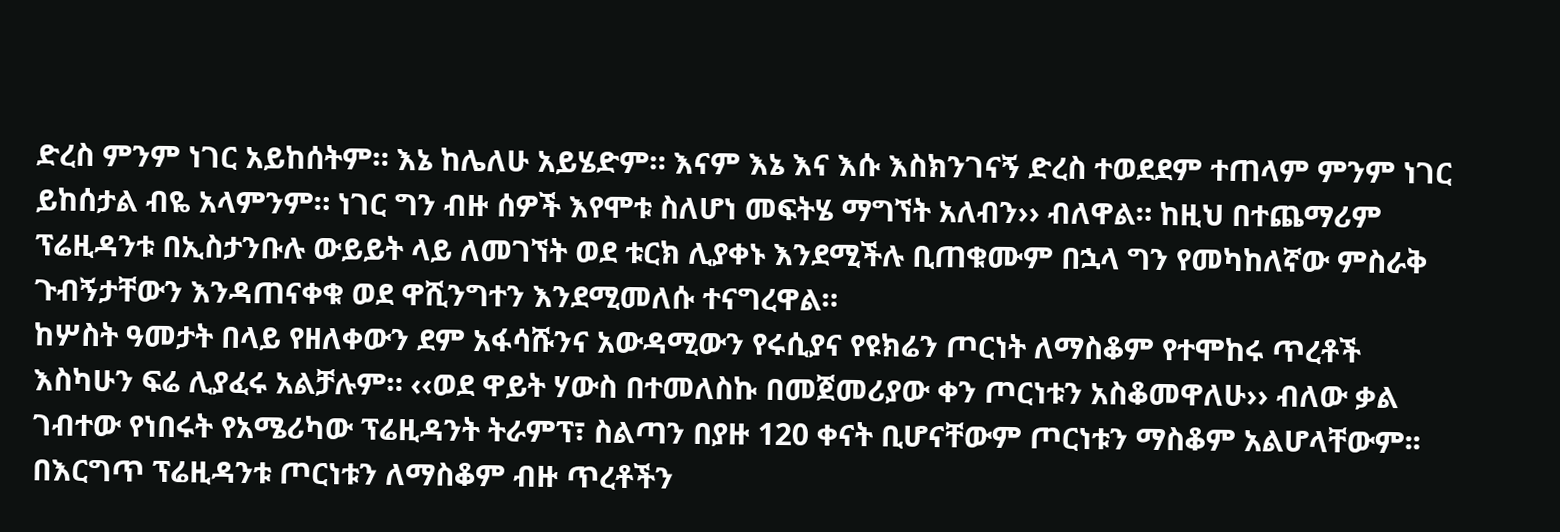ድረስ ምንም ነገር አይከሰትም። እኔ ከሌለሁ አይሄድም። እናም እኔ እና እሱ እስክንገናኝ ድረስ ተወደደም ተጠላም ምንም ነገር ይከሰታል ብዬ አላምንም። ነገር ግን ብዙ ሰዎች እየሞቱ ስለሆነ መፍትሄ ማግኘት አለብን›› ብለዋል። ከዚህ በተጨማሪም ፕሬዚዳንቱ በኢስታንቡሉ ውይይት ላይ ለመገኘት ወደ ቱርክ ሊያቀኑ እንደሚችሉ ቢጠቁሙም በኋላ ግን የመካከለኛው ምስራቅ ጉብኝታቸውን እንዳጠናቀቁ ወደ ዋሺንግተን እንደሚመለሱ ተናግረዋል።
ከሦስት ዓመታት በላይ የዘለቀውን ደም አፋሳሹንና አውዳሚውን የሩሲያና የዩክሬን ጦርነት ለማስቆም የተሞከሩ ጥረቶች እስካሁን ፍሬ ሊያፈሩ አልቻሉም። ‹‹ወደ ዋይት ሃውስ በተመለስኩ በመጀመሪያው ቀን ጦርነቱን አስቆመዋለሁ›› ብለው ቃል ገብተው የነበሩት የአሜሪካው ፕሬዚዳንት ትራምፕ፣ ስልጣን በያዙ 120 ቀናት ቢሆናቸውም ጦርነቱን ማስቆም አልሆላቸውም፡፡
በእርግጥ ፕሬዚዳንቱ ጦርነቱን ለማስቆም ብዙ ጥረቶችን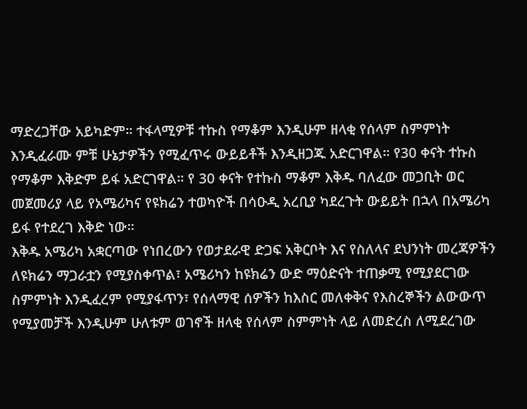ማድረጋቸው አይካድም። ተፋላሚዎቹ ተኩስ የማቆም እንዲሁም ዘላቂ የሰላም ስምምነት እንዲፈራሙ ምቹ ሁኔታዎችን የሚፈጥሩ ውይይቶች እንዲዘጋጁ አድርገዋል። የ30 ቀናት ተኩስ የማቆም እቅድም ይፋ አድርገዋል። የ 30 ቀናት የተኩስ ማቆም እቅዱ ባለፈው መጋቢት ወር መጀመሪያ ላይ የአሜሪካና የዩክሬን ተወካዮች በሳዑዲ አረቢያ ካደረጉት ውይይት በኋላ በአሜሪካ ይፋ የተደረገ እቅድ ነው።
እቅዱ አሜሪካ አቋርጣው የነበረውን የወታደራዊ ድጋፍ አቅርቦት እና የስለላና ደህንነት መረጃዎችን ለዩክሬን ማጋራቷን የሚያስቀጥል፣ አሜሪካን ከዩክሬን ውድ ማዕድናት ተጠቃሚ የሚያደርገው ስምምነት እንዲፈረም የሚያፋጥን፣ የሰላማዊ ሰዎችን ከእስር መለቀቅና የእስረኞችን ልውውጥ የሚያመቻች እንዲሁም ሁለቱም ወገኖች ዘላቂ የሰላም ስምምነት ላይ ለመድረስ ለሚደረገው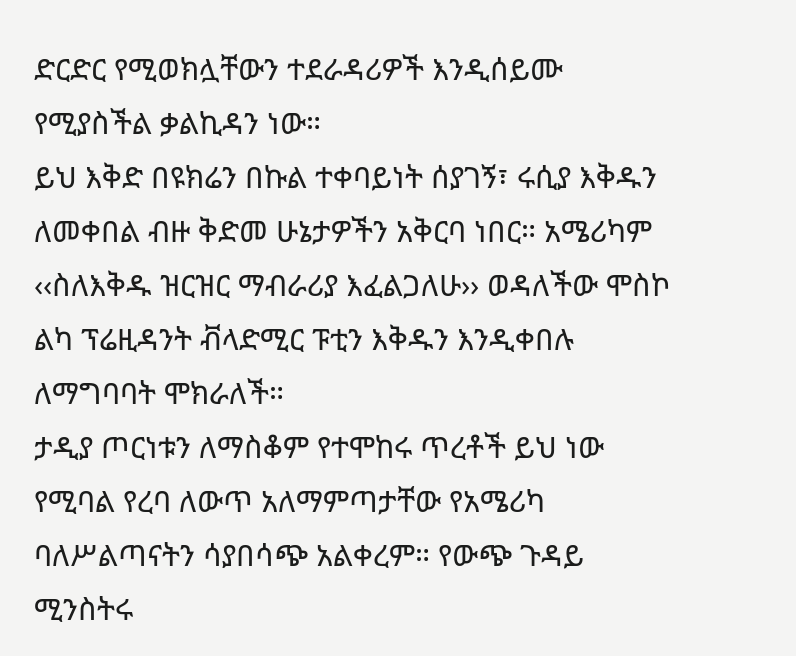ድርድር የሚወክሏቸውን ተደራዳሪዎች እንዲሰይሙ የሚያስችል ቃልኪዳን ነው።
ይህ እቅድ በዩክሬን በኩል ተቀባይነት ሰያገኝ፣ ሩሲያ እቅዱን ለመቀበል ብዙ ቅድመ ሁኔታዎችን አቅርባ ነበር። አሜሪካም ‹‹ስለእቅዱ ዝርዝር ማብራሪያ እፈልጋለሁ›› ወዳለችው ሞስኮ ልካ ፕሬዚዳንት ቭላድሚር ፑቲን እቅዱን እንዲቀበሉ ለማግባባት ሞክራለች።
ታዲያ ጦርነቱን ለማስቆም የተሞከሩ ጥረቶች ይህ ነው የሚባል የረባ ለውጥ አለማምጣታቸው የአሜሪካ ባለሥልጣናትን ሳያበሳጭ አልቀረም። የውጭ ጉዳይ ሚንስትሩ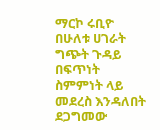ማርኮ ሩቢዮ በሁለቱ ሀገራት ግጭት ጉዳይ በፍጥነት ስምምነት ላይ መደረስ እንዳለበት ደጋግመው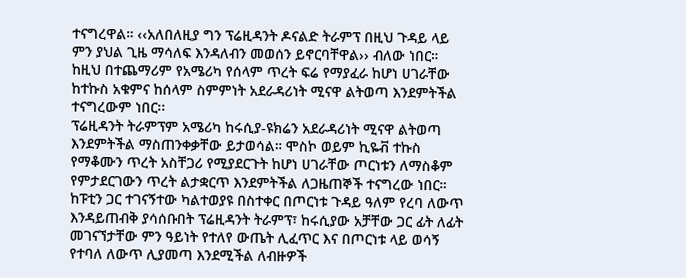ተናግረዋል። ‹‹አለበለዚያ ግን ፕሬዚዳንት ዶናልድ ትራምፕ በዚህ ጉዳይ ላይ ምን ያህል ጊዜ ማሳለፍ እንዳለብን መወሰን ይኖርባቸዋል›› ብለው ነበር። ከዚህ በተጨማሪም የአሜሪካ የሰላም ጥረት ፍሬ የማያፈራ ከሆነ ሀገራቸው ከተኩስ አቁምና ከሰላም ስምምነት አደራዳሪነት ሚናዋ ልትወጣ እንደምትችል ተናግረውም ነበር፡፡
ፕሬዚዳንት ትራምፕም አሜሪካ ከሩሲያ-ዩክሬን አደራዳሪነት ሚናዋ ልትወጣ እንደምትችል ማስጠንቀቃቸው ይታወሳል። ሞስኮ ወይም ኪዬቭ ተኩስ የማቆሙን ጥረት አስቸጋሪ የሚያደርጉት ከሆነ ሀገራቸው ጦርነቱን ለማስቆም የምታደርገውን ጥረት ልታቋርጥ እንደምትችል ለጋዜጠኞች ተናግረው ነበር።
ከፑቲን ጋር ተገናኝተው ካልተወያዩ በስተቀር በጦርነቱ ጉዳይ ዓለም የረባ ለውጥ እንዳይጠብቅ ያሳሰቡበት ፕሬዚዳንት ትራምፕ፣ ከሩሲያው አቻቸው ጋር ፊት ለፊት መገናኘታቸው ምን ዓይነት የተለየ ውጤት ሊፈጥር እና በጦርነቱ ላይ ወሳኝ የተባለ ለውጥ ሊያመጣ እንደሚችል ለብዙዎች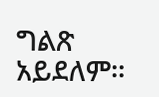ግልጽ አይደለም።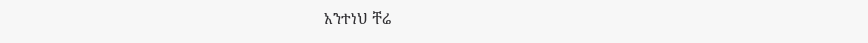አንተነህ ቸሬ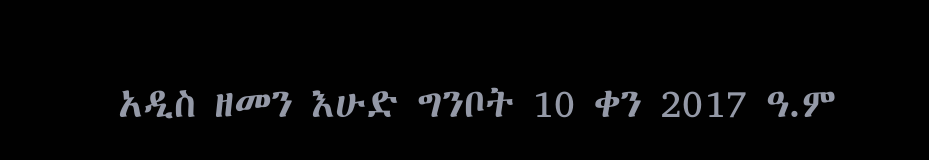አዲስ ዘመን እሁድ ግንቦት 10 ቀን 2017 ዓ.ም